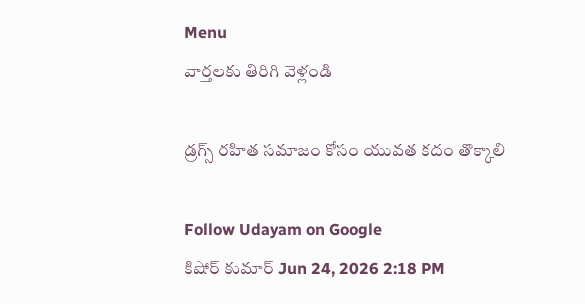Menu
వార్తలకు తిరిగి వెళ్లండి

డ్రగ్స్ రహిత సమాజం కోసం యువత కదం తొక్కాలి

Follow Udayam on Google
కిషోర్ కుమార్ Jun 24, 2026 2:18 PM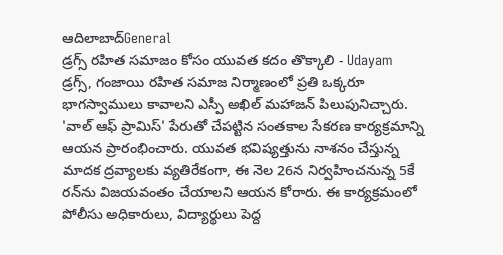ఆదిలాబాద్General
డ్రగ్స్ రహిత సమాజం కోసం యువత కదం తొక్కాలి - Udayam
డ్రగ్స్, గంజాయి రహిత సమాజ నిర్మాణంలో ప్రతి ఒక్కరూ భాగస్వాములు కావాలని ఎస్పీ అఖిల్ మహాజన్ పిలుపునిచ్చారు. 'వాల్ ఆఫ్ ప్రామిస్' పేరుతో చేపట్టిన సంతకాల సేకరణ కార్యక్రమాన్ని ఆయన ప్రారంభించారు. యువత భవిష్యత్తును నాశనం చేస్తున్న మాదక ద్రవ్యాలకు వ్యతిరేకంగా, ఈ నెల 26న నిర్వహించనున్న 5కే రన్‌ను విజయవంతం చేయాలని ఆయన కోరారు. ఈ కార్యక్రమంలో పోలీసు అధికారులు, విద్యార్థులు పెద్ద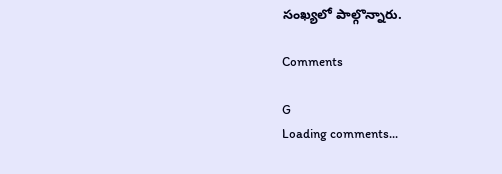సంఖ్యలో పాల్గొన్నారు.

Comments

G
Loading comments...